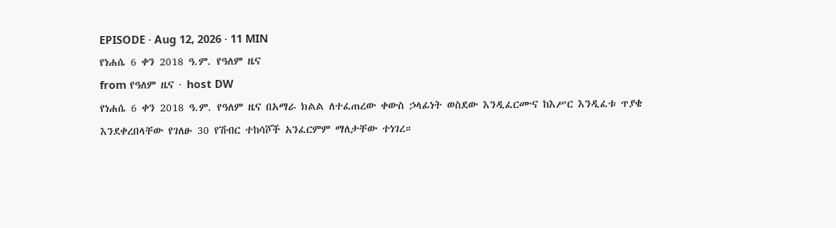EPISODE · Aug 12, 2026 · 11 MIN
የነሐሴ 6 ቀን 2018 ዓ.ም. የዓለም ዜና
from የዓለም ዜና · host DW
የነሐሴ 6 ቀን 2018 ዓ.ም. የዓለም ዜና በአማራ ክልል ለተፈጠረው ቀውስ ኃላፊነት ወስደው እንዲፈርሙና ከእሥር እንዲፈቱ ጥያቄ እንደቀረበላቸው የገለፁ 30 የሽብር ተከሳሾች አንፈርምም ማለታቸው ተነገረ።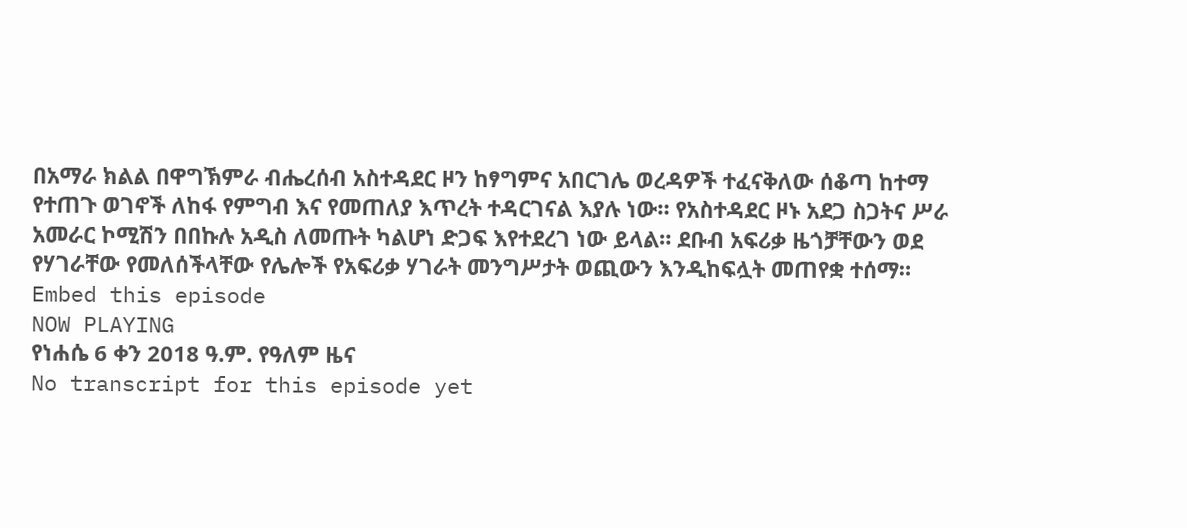በአማራ ክልል በዋግኽምራ ብሔረሰብ አስተዳደር ዞን ከፃግምና አበርገሌ ወረዳዎች ተፈናቅለው ሰቆጣ ከተማ የተጠጉ ወገኖች ለከፋ የምግብ እና የመጠለያ እጥረት ተዳርገናል እያሉ ነው። የአስተዳደር ዞኑ አደጋ ስጋትና ሥራ አመራር ኮሚሽን በበኩሉ አዲስ ለመጡት ካልሆነ ድጋፍ እየተደረገ ነው ይላል። ደቡብ አፍሪቃ ዜጎቻቸውን ወደ የሃገራቸው የመለሰችላቸው የሌሎች የአፍሪቃ ሃገራት መንግሥታት ወጪውን እንዲከፍሏት መጠየቋ ተሰማ።
Embed this episode
NOW PLAYING
የነሐሴ 6 ቀን 2018 ዓ.ም. የዓለም ዜና
No transcript for this episode yet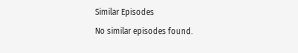Similar Episodes
No similar episodes found.